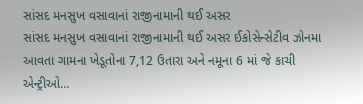સાંસદ મનસુખ વસાવાનાં રાજીનામાની થઈ અસર
સાંસદ મનસુખ વસાવાનાં રાજીનામાની થઈ અસર ઈકોસેન્સેટીવ ઝોનમા આવતા ગામના ખેડૂતોના 7,12 ઉતારા અને નમૂના 6 માં જે કાચી એન્ટ્રીઓ…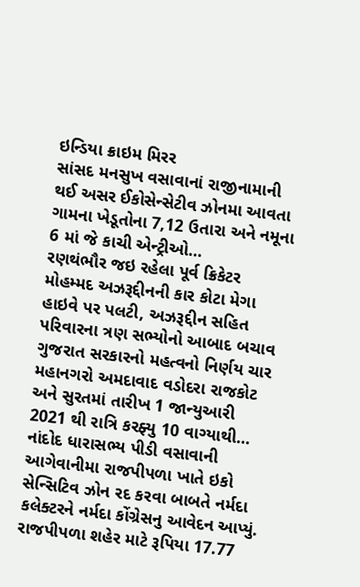ઇન્ડિયા ક્રાઇમ મિરર
સાંસદ મનસુખ વસાવાનાં રાજીનામાની થઈ અસર ઈકોસેન્સેટીવ ઝોનમા આવતા ગામના ખેડૂતોના 7,12 ઉતારા અને નમૂના 6 માં જે કાચી એન્ટ્રીઓ…
રણથંભૌર જઇ રહેલા પૂર્વ ક્રિકેટર મોહમ્મદ અઝરૂદ્દીનની કાર કોટા મેગા હાઇવે પર પલટી, અઝરૂદ્દીન સહિત પરિવારના ત્રણ સભ્યોનો આબાદ બચાવ
ગુજરાત સરકારનો મહત્વનો નિર્ણય ચાર મહાનગરો અમદાવાદ વડોદરા રાજકોટ અને સુરતમાં તારીખ 1 જાન્યુઆરી 2021 થી રાત્રિ કરફ્યુ 10 વાગ્યાથી…
નાંદોદ ધારાસભ્ય પીડી વસાવાની આગેવાનીમા રાજપીપળા ખાતે ઇકો સેન્સિટિવ ઝોન રદ કરવા બાબતે નર્મદા કલેક્ટરને નર્મદા કોંગ્રેસનુ આવેદન આપ્યું.
રાજપીપળા શહેર માટે રૂપિયા 17.77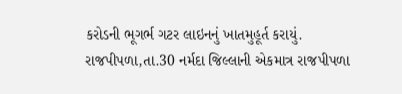કરોડની ભૂગર્ભ ગટર લાઇનનું ખાતમુહૂર્ત કરાયું. રાજપીપળા,તા.30 નર્મદા જિલ્લાની એકમાત્ર રાજપીપળા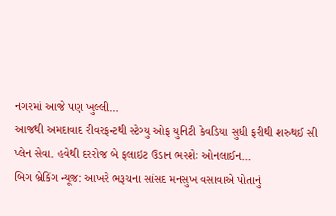નગરમાં આજે પણ ખુલ્લી…
આજથી અમદાવાદ રીવરફન્ટથી સ્ટેગ્યુ ઓફ યુનિટી કેવડિયા સુધી ફરીથી શરુથઈ સી પ્લેન સેવા. હવેથી દરરોજ બે ફલાઇટ ઉડાન ભરશેઃ ઓનલાઈન…
બિગ બ્રેકિંગ ન્યૂજ઼: આખરે ભરૂચના સાંસદ મનસુખ વસાવાએ પોતાનું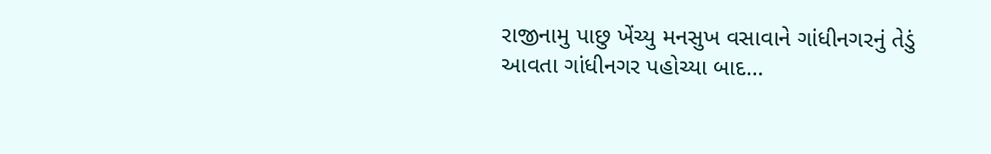રાજીનામુ પાછુ ખેંચ્યુ મનસુખ વસાવાને ગાંધીનગરનું તેડું આવતા ગાંધીનગર પહોચ્યા બાદ…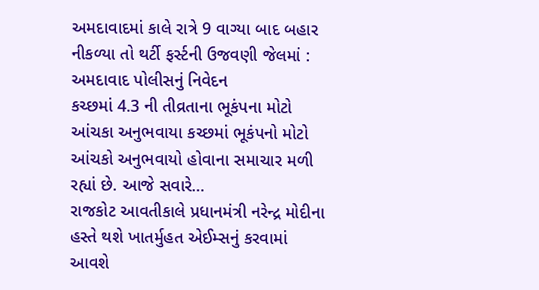અમદાવાદમાં કાલે રાત્રે 9 વાગ્યા બાદ બહાર નીકળ્યા તો થર્ટી ફર્સ્ટની ઉજવણી જેલમાં : અમદાવાદ પોલીસનું નિવેદન
કચ્છમાં 4.3 ની તીવ્રતાના ભૂકંપના મોટો આંચકા અનુભવાયા કચ્છમાં ભૂકંપનો મોટો આંચકો અનુભવાયો હોવાના સમાચાર મળી રહ્યાં છે. આજે સવારે…
રાજકોટ આવતીકાલે પ્રધાનમંત્રી નરેન્દ્ર મોદીના હસ્તે થશે ખાતર્મુહત એઈમ્સનું કરવામાં આવશે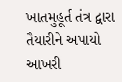ખાતમુહૂર્ત તંત્ર દ્વારા તૈયારીને અપાયો આખરી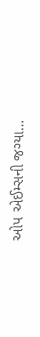ઓપ એઈમ્સની જગ્યા…